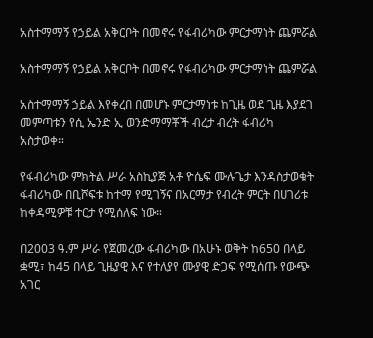አስተማማኝ የኃይል አቅርቦት በመኖሩ የፋብሪካው ምርታማነት ጨምሯል

አስተማማኝ የኃይል አቅርቦት በመኖሩ የፋብሪካው ምርታማነት ጨምሯል

አስተማማኝ ኃይል እየቀረበ በመሆኑ ምርታማነቱ ከጊዜ ወደ ጊዜ እያደገ መምጣቱን የሲ ኤንድ ኢ ወንድማማቾች ብረታ ብረት ፋብሪካ አስታወቀ።

የፋብሪካው ምክትል ሥራ አስኪያጅ አቶ ዮሴፍ ሙሉጌታ እንዳስታወቁት ፋብሪካው በቢሾፍቱ ከተማ የሚገኝና በአርማታ የብረት ምርት በሀገሪቱ ከቀዳሚዎቹ ተርታ የሚሰለፍ ነው።

በ2003 ዓ.ም ሥራ የጀመረው ፋብሪካው በአሁኑ ወቅት ከ650 በላይ ቋሚ፣ ከ45 በላይ ጊዜያዊ እና የተለያየ ሙያዊ ድጋፍ የሚሰጡ የውጭ አገር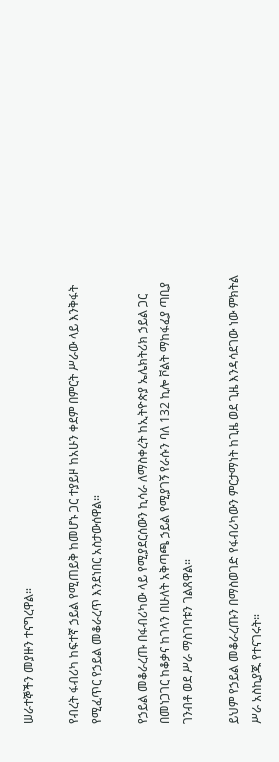ሠራተኞችን መያዙን ተናግረዋል።

የብረት ፋብሪካ ከፍተኛ ኃይል የሚጠይቅ ከመሆኑ ጋር ተያይዞ ከአሁን ቀደም በምርት ሥራው ላይ እንቅፋት የሚፈጥር የኃይል መቆራረጥ እንደነበር አስታውሰዋል።

የኃይል መቆራረጡ በፋብሪካው ላይ የሚያደርሰውን ኪሳራ ለማስቀረት ከኢትዮጵያ ኤሌክትሪክ ኃይል ጋር በመነጋገር ከቆቃና ከገላን በሁለት አቅጣጫ ኃይል የሚያገኝ የራሱን ባለ 132 ኪሎ ቮልት ማከፋፈያ ጣቢያ ገንብቶ ወደ ሥራ ማስገባቱን ገልጸዋል።

ይህም የኃይል መቆራረጡን በማስወገድ የፋብሪካውን ምርታማነት ከጊዜ ወደ ጊዜ እንዳሳደገው ነው ምክትል ሥራ አስኪያጁ የተናገሩት።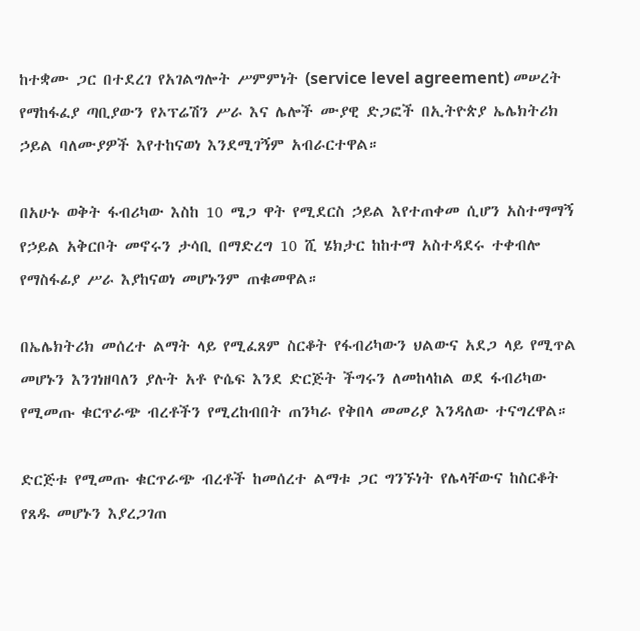ከተቋሙ ጋር በተደረገ የአገልግሎት ሥምምነት (service level agreement) መሠረት የማከፋፈያ ጣቢያውን የኦፕሬሽን ሥራ እና ሌሎች ሙያዊ ድጋፎች በኢትዮጵያ ኤሌክትሪክ ኃይል ባለሙያዎች እየተከናወነ እንደሚገኝም አብራርተዋል።

በአሁኑ ወቅት ፋብሪካው እስከ 10 ሜጋ ዋት የሚደርስ ኃይል እየተጠቀመ ሲሆን አስተማማኝ የኃይል አቅርቦት መኖሩን ታሳቢ በማድረግ 10 ሺ ሄክታር ከከተማ አስተዳደሩ ተቀብሎ የማስፋፊያ ሥራ እያከናወነ መሆኑንም ጠቁመዋል።

በኤሌክትሪክ መሰረተ ልማት ላይ የሚፈጸም ስርቆት የፋብሪካውን ህልውና አደጋ ላይ የሚጥል መሆኑን እንገነዘባለን ያሉት አቶ ዮሴፍ እንደ ድርጅት ችግሩን ለመከላከል ወደ ፋብሪካው የሚመጡ ቁርጥራጭ ብረቶችን የሚረከብበት ጠንካራ የቅበላ መመሪያ እንዳለው ተናግረዋል።

ድርጅቱ የሚመጡ ቁርጥራጭ ብረቶች ከመሰረተ ልማቱ ጋር ግንኙነት የሌላቸውና ከስርቆት የጸዱ መሆኑን እያረጋገጠ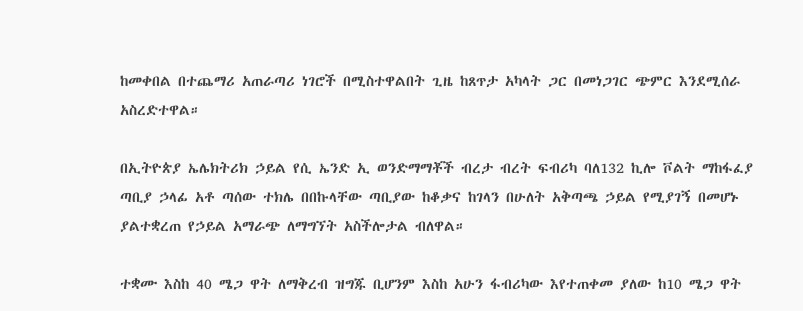ከመቀበል በተጨማሪ አጠራጣሪ ነገሮች በሚስተዋልበት ጊዜ ከጸጥታ አካላት ጋር በመነጋገር ጭምር እንደሚሰራ አስረድተዋል።

በኢትዮጵያ ኤሌክትሪክ ኃይል የሲ ኤንድ ኢ ወንድማማቾች ብረታ ብረት ፍብሪካ ባለ132 ኪሎ ቮልት ማከፋፈያ ጣቢያ ኃላፊ አቶ ጣሰው ተክሌ በበኩላቸው ጣቢያው ከቆቃና ከገላን በሁለት አቅጣጫ ኃይል የሚያገኝ በመሆኑ ያልተቋረጠ የኃይል አማራጭ ለማግኘት አስችሎታል ብለዋል።

ተቋሙ እስከ 40 ሜጋ ዋት ለማቅረብ ዝግጁ ቢሆንም እስከ አሁን ፋብሪካው እየተጠቀመ ያለው ከ10 ሜጋ ዋት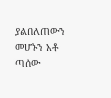ያልበለጠውን መሆኑን አቶ ጣሰው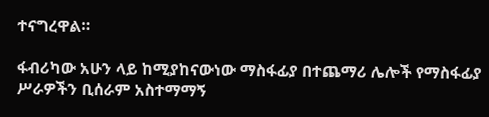ተናግረዋል።

ፋብሪካው አሁን ላይ ከሚያከናውነው ማስፋፊያ በተጨማሪ ሌሎች የማስፋፊያ ሥራዎችን ቢሰራም አስተማማኝ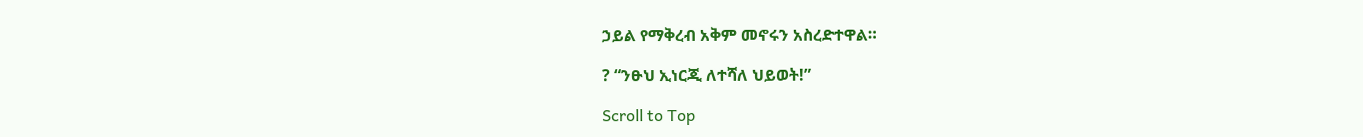ኃይል የማቅረብ አቅም መኖሩን አስረድተዋል።

? “ንፁህ ኢነርጂ ለተሻለ ህይወት!”

Scroll to Top